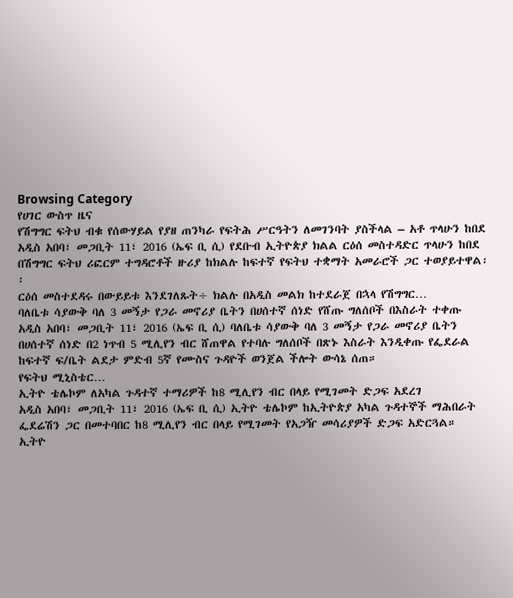Browsing Category
የሀገር ውስጥ ዜና
የሽግግር ፍትህ ብቁ የሰውሃይል የያዘ ጠንካራ የፍትሕ ሥርዓትን ለመገንባት ያስችላል – አቶ ጥላሁን ከበደ
አዲስ አበባ፣ መጋቢት 11፣ 2016 (ኤፍ ቢ ሲ) የደቡብ ኢትዮጵያ ክልል ርዕሰ መስተዳድር ጥላሁን ከበደ በሽግግር ፍትህ ሪፎርም ተግዳሮቶች ዙሪያ ከክልሉ ከፍተኛ የፍትህ ተቋማት አመራሮች ጋር ተወያይተዋል፡፡
ርዕሰ መስተደዳሩ በውይይቱ እንደገለጹት÷ ክልሉ በአዲስ መልክ ከተደራጀ በኋላ የሽግግር…
ባለቤቱ ሳያውቅ ባለ 3 መኝታ የጋራ መኖሪያ ቤትን በሀሰተኛ ሰነድ የሸጡ ግለሰቦች በእስራት ተቀጡ
አዲስ አበባ፣ መጋቢት 11፣ 2016 (ኤፍ ቢ ሲ) ባለቤቱ ሳያውቅ ባለ 3 መኝታ የጋራ መኖሪያ ቤትን በሀሰተኛ ሰነድ በ2 ነጥብ 5 ሚሊየን ብር ሸጠዋል የተባሉ ግለሰቦች በጽኑ እስራት እንዲቀጡ የፌደራል ከፍተኛ ፍ/ቤት ልደታ ምድብ 5ኛ የሙስና ጉዳዮች ወንጀል ችሎት ውሳኔ ሰጠ።
የፍትህ ሚኒስቴር…
ኢትዮ ቴሌኮም ለአካል ጉዳተኛ ተማሪዎች ከ8 ሚሊየን ብር በላይ የሚገመት ድጋፍ አደረገ
አዲስ አበባ፣ መጋቢት 11፣ 2016 (ኤፍ ቢ ሲ) ኢትዮ ቴሌኮም ከኢትዮጵያ አካል ጉዳተኞች ማሕበራት ፌደሬሽን ጋር በመተባበር ከ8 ሚሊየን ብር በላይ የሚገመት የአጋዥ መሳሪያዎች ድጋፍ አድርጓል።
ኢትዮ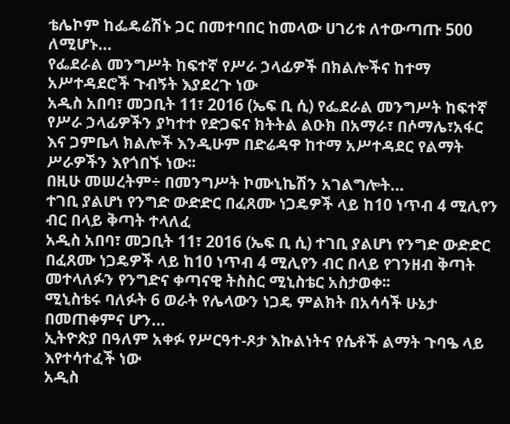ቴሌኮም ከፌዴሬሽኑ ጋር በመተባበር ከመላው ሀገሪቱ ለተውጣጡ 500 ለሚሆኑ…
የፌደራል መንግሥት ከፍተኛ የሥራ ኃላፊዎች በክልሎችና ከተማ አሥተዳደሮች ጉብኝት እያደረጉ ነው
አዲስ አበባ፣ መጋቢት 11፣ 2016 (ኤፍ ቢ ሲ) የፌደራል መንግሥት ከፍተኛ የሥራ ኃላፊዎችን ያካተተ የድጋፍና ክትትል ልዑክ በአማራ፣ በሶማሌ፣አፋር እና ጋምቤላ ክልሎች እንዲሁም በድሬዳዋ ከተማ አሥተዳደር የልማት ሥራዎችን እየጎበኙ ነው፡፡
በዚሁ መሠረትም÷ በመንግሥት ኮሙኒኬሽን አገልግሎት…
ተገቢ ያልሆነ የንግድ ውድድር በፈጸሙ ነጋዴዎች ላይ ከ10 ነጥብ 4 ሚሊየን ብር በላይ ቅጣት ተላለፈ
አዲስ አበባ፣ መጋቢት 11፣ 2016 (ኤፍ ቢ ሲ) ተገቢ ያልሆነ የንግድ ውድድር በፈጸሙ ነጋዴዎች ላይ ከ10 ነጥብ 4 ሚሊየን ብር በላይ የገንዘብ ቅጣት መተላለፉን የንግድና ቀጣናዊ ትስስር ሚኒስቴር አስታወቀ፡፡
ሚኒስቴሩ ባለፉት 6 ወራት የሌላውን ነጋዴ ምልክት በአሳሳች ሁኔታ በመጠቀምና ሆን…
ኢትዮጵያ በዓለም አቀፉ የሥርዓተ-ጾታ እኩልነትና የሴቶች ልማት ጉባዔ ላይ እየተሳተፈች ነው
አዲስ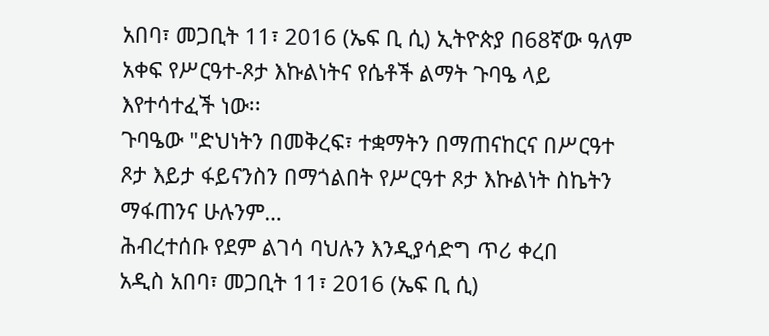አበባ፣ መጋቢት 11፣ 2016 (ኤፍ ቢ ሲ) ኢትዮጵያ በ68ኛው ዓለም አቀፍ የሥርዓተ-ጾታ እኩልነትና የሴቶች ልማት ጉባዔ ላይ እየተሳተፈች ነው፡፡
ጉባዔው "ድህነትን በመቅረፍ፣ ተቋማትን በማጠናከርና በሥርዓተ ጾታ እይታ ፋይናንስን በማጎልበት የሥርዓተ ጾታ እኩልነት ስኬትን ማፋጠንና ሁሉንም…
ሕብረተሰቡ የደም ልገሳ ባህሉን እንዲያሳድግ ጥሪ ቀረበ
አዲስ አበባ፣ መጋቢት 11፣ 2016 (ኤፍ ቢ ሲ)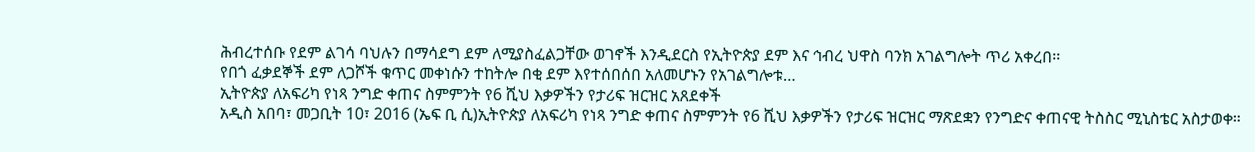ሕብረተሰቡ የደም ልገሳ ባህሉን በማሳደግ ደም ለሚያስፈልጋቸው ወገኖች እንዲደርስ የኢትዮጵያ ደም እና ኅብረ ህዋስ ባንክ አገልግሎት ጥሪ አቀረበ፡፡
የበጎ ፈቃደኞች ደም ለጋሾች ቁጥር መቀነሱን ተከትሎ በቂ ደም እየተሰበሰበ አለመሆኑን የአገልግሎቱ…
ኢትዮጵያ ለአፍሪካ የነጻ ንግድ ቀጠና ስምምንት የ6 ሺህ እቃዎችን የታሪፍ ዝርዝር አጸደቀች
አዲስ አበባ፣ መጋቢት 10፣ 2016 (ኤፍ ቢ ሲ)ኢትዮጵያ ለአፍሪካ የነጻ ንግድ ቀጠና ስምምንት የ6 ሺህ እቃዎችን የታሪፍ ዝርዝር ማጽደቋን የንግድና ቀጠናዊ ትስስር ሚኒስቴር አስታወቀ።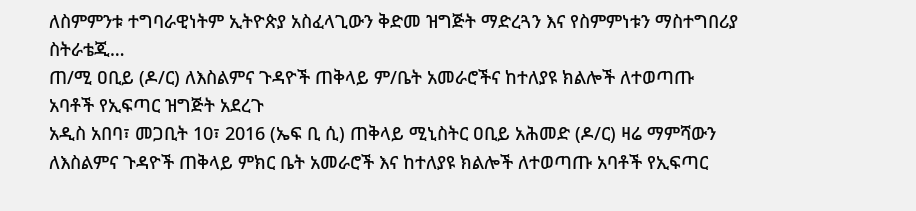ለስምምንቱ ተግባራዊነትም ኢትዮጵያ አስፈላጊውን ቅድመ ዝግጅት ማድረጓን እና የስምምነቱን ማስተግበሪያ ስትራቴጂ…
ጠ/ሚ ዐቢይ (ዶ/ር) ለእስልምና ጉዳዮች ጠቅላይ ም/ቤት አመራሮችና ከተለያዩ ክልሎች ለተወጣጡ አባቶች የኢፍጣር ዝግጅት አደረጉ
አዲስ አበባ፣ መጋቢት 10፣ 2016 (ኤፍ ቢ ሲ) ጠቅላይ ሚኒስትር ዐቢይ አሕመድ (ዶ/ር) ዛሬ ማምሻውን ለእስልምና ጉዳዮች ጠቅላይ ምክር ቤት አመራሮች እና ከተለያዩ ክልሎች ለተወጣጡ አባቶች የኢፍጣር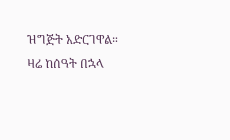ዝግጅት አድርገዋል።
ዛሬ ከሰዓት በኋላ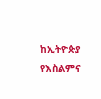ከኢትዮጵያ የእስልምና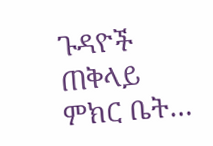ጉዳዮች ጠቅላይ ምክር ቤት…